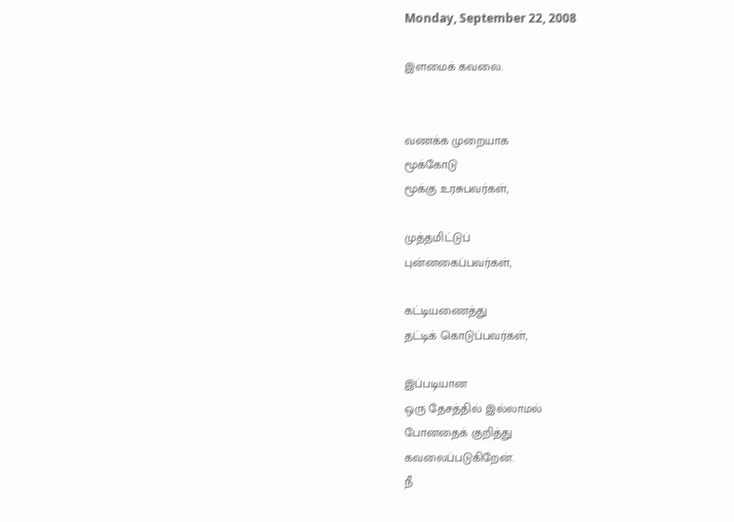Monday, September 22, 2008

இளமைக் கவலை.


வணக்க முறையாக
மூக்கோடு
மூக்கு உரசுபவர்கள்,

முத்தமிட்டுப்
புன்னகைப்பவர்கள்,

கட்டியணைத்து
தட்டிக் கொடுப்பவர்கள்,

இப்படியான
ஒரு தேசத்தில் இல்லாமல்
போனதைக் குறித்து
கவலைப்படுகிறேன்.
நீ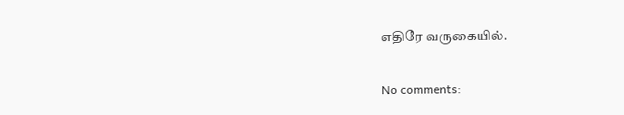எதிரே வருகையில்.

No comments: